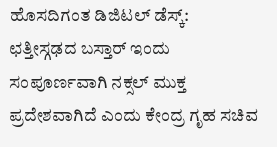ಹೊಸದಿಗಂತ ಡಿಜಿಟಲ್ ಡೆಸ್ಕ್:
ಛತ್ತೀಸ್ಗಢದ ಬಸ್ತಾರ್ ಇಂದು ಸಂಪೂರ್ಣವಾಗಿ ನಕ್ಸಲ್ ಮುಕ್ತ ಪ್ರದೇಶವಾಗಿದೆ ಎಂದು ಕೇಂದ್ರ ಗೃಹ ಸಚಿವ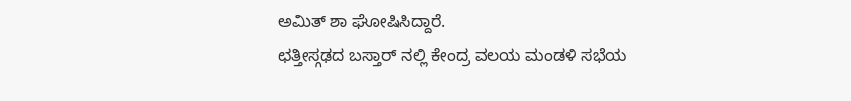ಅಮಿತ್ ಶಾ ಘೋಷಿಸಿದ್ದಾರೆ.
ಛತ್ತೀಸ್ಗಢದ ಬಸ್ತಾರ್ ನಲ್ಲಿ ಕೇಂದ್ರ ವಲಯ ಮಂಡಳಿ ಸಭೆಯ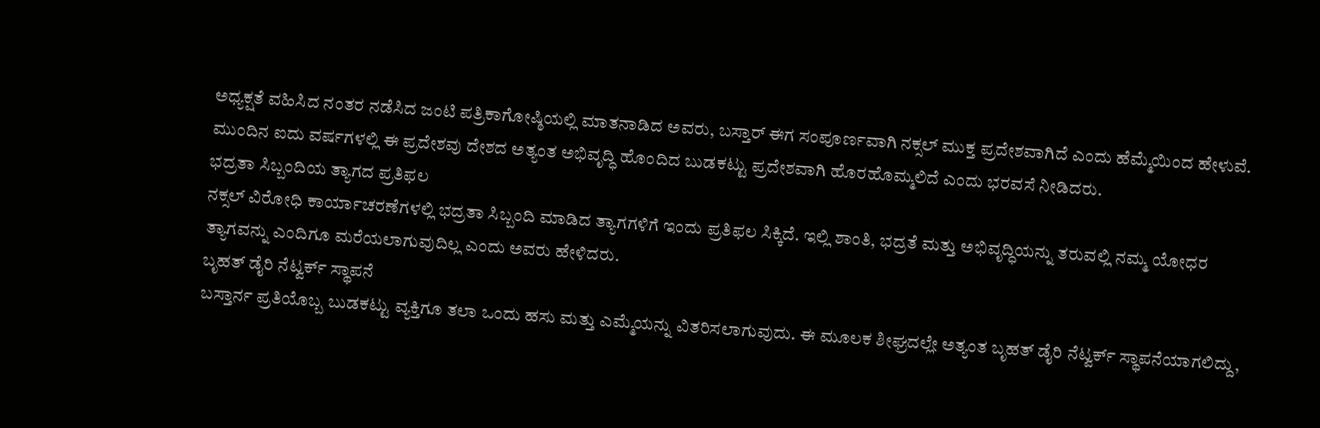ಅಧ್ಯಕ್ಷತೆ ವಹಿಸಿದ ನಂತರ ನಡೆಸಿದ ಜಂಟಿ ಪತ್ರಿಕಾಗೋಷ್ಠಿಯಲ್ಲಿ ಮಾತನಾಡಿದ ಅವರು, ಬಸ್ತಾರ್ ಈಗ ಸಂಪೂರ್ಣವಾಗಿ ನಕ್ಸಲ್ ಮುಕ್ತ ಪ್ರದೇಶವಾಗಿದೆ ಎಂದು ಹೆಮ್ಮೆಯಿಂದ ಹೇಳುವೆ. ಮುಂದಿನ ಐದು ವರ್ಷಗಳಲ್ಲಿ ಈ ಪ್ರದೇಶವು ದೇಶದ ಅತ್ಯಂತ ಅಭಿವೃದ್ಧಿ ಹೊಂದಿದ ಬುಡಕಟ್ಟು ಪ್ರದೇಶವಾಗಿ ಹೊರಹೊಮ್ಮಲಿದೆ ಎಂದು ಭರವಸೆ ನೀಡಿದರು.
ಭದ್ರತಾ ಸಿಬ್ಬಂದಿಯ ತ್ಯಾಗದ ಪ್ರತಿಫಲ
ನಕ್ಸಲ್ ವಿರೋಧಿ ಕಾರ್ಯಾಚರಣೆಗಳಲ್ಲಿ ಭದ್ರತಾ ಸಿಬ್ಬಂದಿ ಮಾಡಿದ ತ್ಯಾಗಗಳಿಗೆ ಇಂದು ಪ್ರತಿಫಲ ಸಿಕ್ಕಿದೆ. ಇಲ್ಲಿ ಶಾಂತಿ, ಭದ್ರತೆ ಮತ್ತು ಅಭಿವೃದ್ಧಿಯನ್ನು ತರುವಲ್ಲಿ ನಮ್ಮ ಯೋಧರ ತ್ಯಾಗವನ್ನು ಎಂದಿಗೂ ಮರೆಯಲಾಗುವುದಿಲ್ಲ ಎಂದು ಅವರು ಹೇಳಿದರು.
ಬೃಹತ್ ಡೈರಿ ನೆಟ್ವರ್ಕ್ ಸ್ಥಾಪನೆ
ಬಸ್ತಾರ್ನ ಪ್ರತಿಯೊಬ್ಬ ಬುಡಕಟ್ಟು ವ್ಯಕ್ತಿಗೂ ತಲಾ ಒಂದು ಹಸು ಮತ್ತು ಎಮ್ಮೆಯನ್ನು ವಿತರಿಸಲಾಗುವುದು. ಈ ಮೂಲಕ ಶೀಘ್ರದಲ್ಲೇ ಅತ್ಯಂತ ಬೃಹತ್ ಡೈರಿ ನೆಟ್ವರ್ಕ್ ಸ್ಥಾಪನೆಯಾಗಲಿದ್ದು,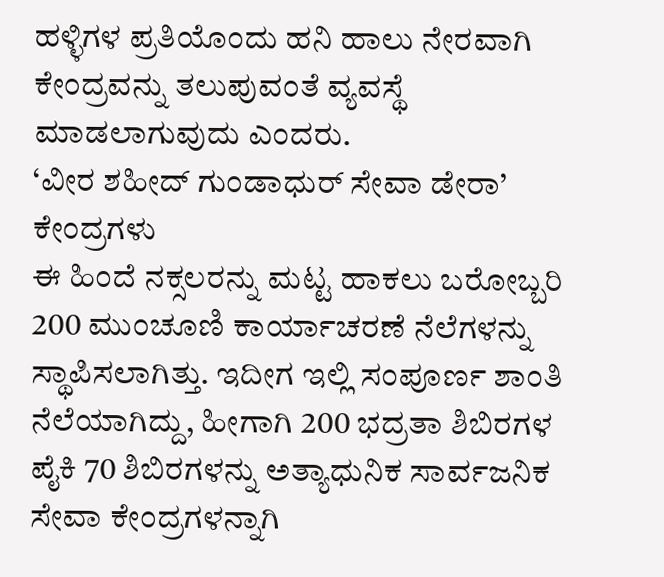ಹಳ್ಳಿಗಳ ಪ್ರತಿಯೊಂದು ಹನಿ ಹಾಲು ನೇರವಾಗಿ ಕೇಂದ್ರವನ್ನು ತಲುಪುವಂತೆ ವ್ಯವಸ್ಥೆ ಮಾಡಲಾಗುವುದು ಎಂದರು.
‘ವೀರ ಶಹೀದ್ ಗುಂಡಾಧುರ್ ಸೇವಾ ಡೇರಾ’ ಕೇಂದ್ರಗಳು
ಈ ಹಿಂದೆ ನಕ್ಸಲರನ್ನು ಮಟ್ಟ ಹಾಕಲು ಬರೋಬ್ಬರಿ 200 ಮುಂಚೂಣಿ ಕಾರ್ಯಾಚರಣೆ ನೆಲೆಗಳನ್ನು ಸ್ಥಾಪಿಸಲಾಗಿತ್ತು. ಇದೀಗ ಇಲ್ಲಿ ಸಂಪೂರ್ಣ ಶಾಂತಿ ನೆಲೆಯಾಗಿದ್ದು, ಹೀಗಾಗಿ 200 ಭದ್ರತಾ ಶಿಬಿರಗಳ ಪೈಕಿ 70 ಶಿಬಿರಗಳನ್ನು ಅತ್ಯಾಧುನಿಕ ಸಾರ್ವಜನಿಕ ಸೇವಾ ಕೇಂದ್ರಗಳನ್ನಾಗಿ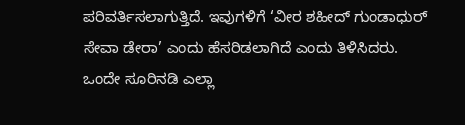ಪರಿವರ್ತಿಸಲಾಗುತ್ತಿದೆ. ಇವುಗಳಿಗೆ ‘ವೀರ ಶಹೀದ್ ಗುಂಡಾಧುರ್ ಸೇವಾ ಡೇರಾ’ ಎಂದು ಹೆಸರಿಡಲಾಗಿದೆ ಎಂದು ತಿಳಿಸಿದರು.
ಒಂದೇ ಸೂರಿನಡಿ ಎಲ್ಲಾ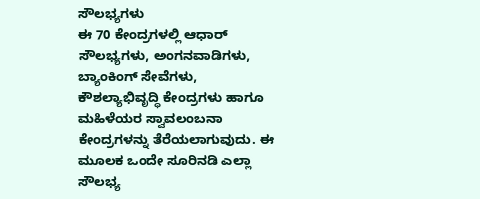ಸೌಲಭ್ಯಗಳು
ಈ 70 ಕೇಂದ್ರಗಳಲ್ಲಿ ಆಧಾರ್ ಸೌಲಭ್ಯಗಳು, ಅಂಗನವಾಡಿಗಳು, ಬ್ಯಾಂಕಿಂಗ್ ಸೇವೆಗಳು, ಕೌಶಲ್ಯಾಭಿವೃದ್ಧಿ ಕೇಂದ್ರಗಳು ಹಾಗೂ ಮಹಿಳೆಯರ ಸ್ವಾವಲಂಬನಾ ಕೇಂದ್ರಗಳನ್ನು ತೆರೆಯಲಾಗುವುದು. ಈ ಮೂಲಕ ಒಂದೇ ಸೂರಿನಡಿ ಎಲ್ಲಾ ಸೌಲಭ್ಯ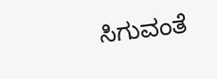ಸಿಗುವಂತೆ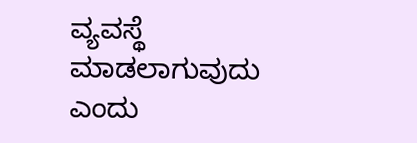ವ್ಯವಸ್ಥೆ ಮಾಡಲಾಗುವುದು ಎಂದು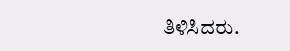ತಿಳಿಸಿದರು.